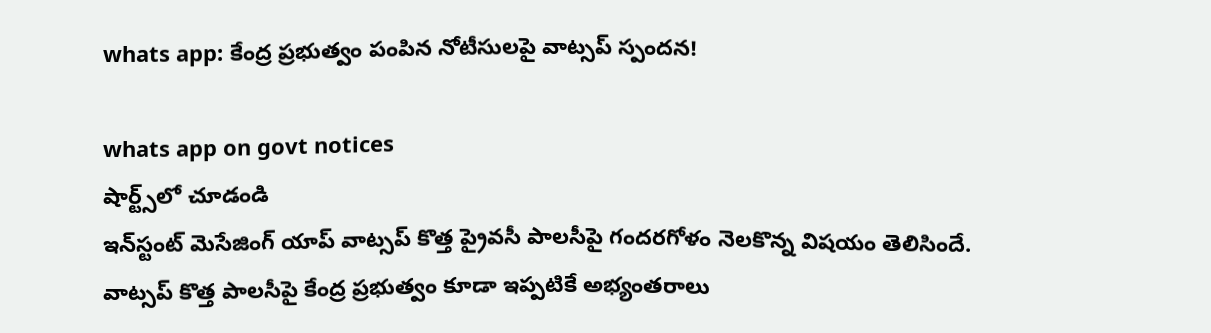whats app: కేంద్ర ప్ర‌భుత్వం పంపిన నోటీసుల‌పై వాట్స‌ప్ స్పంద‌న‌!

whats app on govt notices
షార్ట్స్‌లో చూడండి
ఇన్‌స్టంట్ మెసేజింగ్ యాప్ వాట్సప్ కొత్త‌ ప్రైవసీ పాలసీపై గంద‌ర‌గోళం నెల‌కొన్న విష‌యం తెలిసిందే. వాట్స‌ప్ కొత్త పాల‌సీపై కేంద్ర ప్రభుత్వం కూడా ఇప్ప‌టికే అభ్యంతరాలు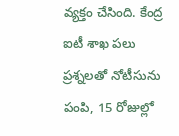వ్యక్తం చేసింది. కేంద్ర ఐటీ శాఖ పలు ప్రశ్నలతో నోటీసును పంపి, 15 రోజుల్లో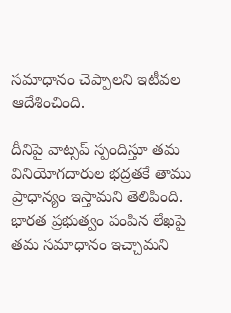స‌మాధానం చెప్పాల‌ని ఇటీవ‌ల ఆదేశించింది.

దీనిపై వాట్స‌ప్ స్పందిస్తూ త‌మ‌ వినియోగదారుల భద్రతకే తాము ప్రాధాన్యం ఇస్తామని తెలిపింది. భారత ప్రభుత్వం పంపిన లేఖపై త‌మ స‌మాధానం ఇచ్చామని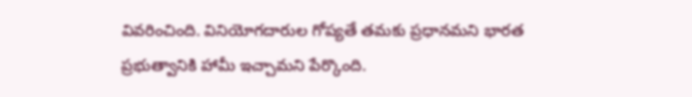వివ‌రించింది. వినియోగదారుల గోప్యతే త‌మ‌కు ప్రధానమ‌ని భార‌త‌ ప్ర‌భుత్వానికి హామీ ఇచ్చామని పేర్కొంది.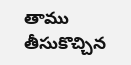తాము తీసుకొచ్చిన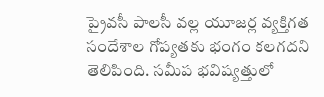ప్రైవసీ పాలసీ వల్ల యూజర్ల వ్యక్తిగత సందేశాల గోప్యతకు భంగం కలగదని తెలిపింది. స‌మీప‌ భ‌విష్య‌త్తులో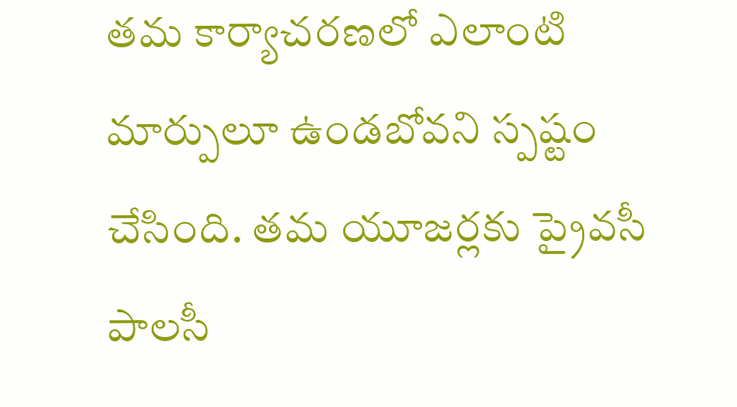త‌మ‌ కార్యాచరణలో ఎలాంటి మార్పులూ ఉండబోవ‌ని స్ప‌ష్టం చేసింది. త‌మ యూజ‌ర్ల‌కు ప్రైవసీ పాలసీ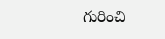గురించి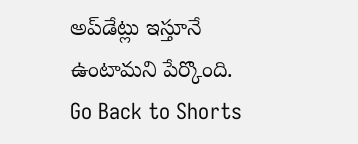అప్‌డేట్లు ఇస్తూనే ఉంటామ‌ని పేర్కొంది.
Go Back to Shorts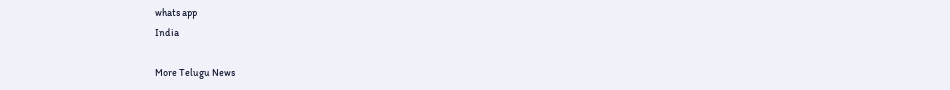whats app
India

More Telugu News